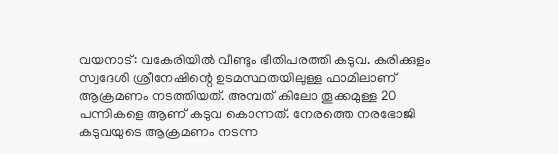വയനാട്: വകേരിയിൽ വീണ്ടും ഭീതിപരത്തി കടുവ. കരിക്കുളം സ്വദേശി ശ്രീനേഷിന്റെ ഉടമസ്ഥതയിലുള്ള ഫാമിലാണ് ആക്രമണം നടത്തിയത്. അമ്പത് കിലോ തൂക്കമുള്ള 20 പന്നികളെ ആണ് കടുവ കൊന്നത്. നേരത്തെ നരഭോജി കടുവയുടെ ആക്രമണം നടന്ന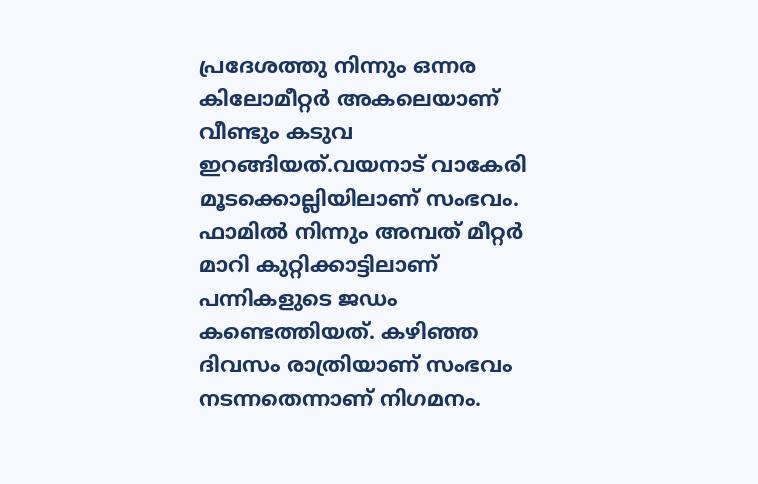പ്രദേശത്തു നിന്നും ഒന്നര കിലോമീറ്റർ അകലെയാണ് വീണ്ടും കടുവ ഇറങ്ങിയത്.വയനാട് വാകേരി മൂടക്കൊല്ലിയിലാണ് സംഭവം. ഫാമിൽ നിന്നും അമ്പത് മീറ്റർ മാറി കുറ്റിക്കാട്ടിലാണ് പന്നികളുടെ ജഡം കണ്ടെത്തിയത്. കഴിഞ്ഞ ദിവസം രാത്രിയാണ് സംഭവം നടന്നതെന്നാണ് നിഗമനം.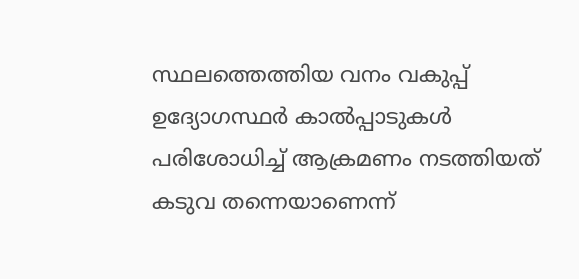സ്ഥലത്തെത്തിയ വനം വകുപ്പ് ഉദ്യോഗസ്ഥർ കാൽപ്പാടുകൾ പരിശോധിച്ച് ആക്രമണം നടത്തിയത് കടുവ തന്നെയാണെന്ന്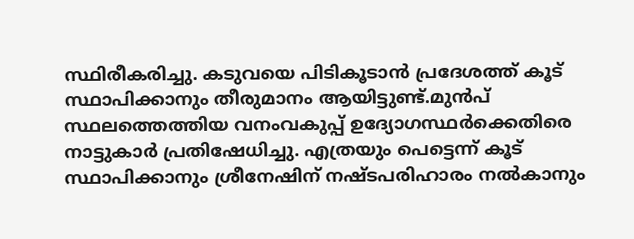സ്ഥിരീകരിച്ചു. കടുവയെ പിടികൂടാൻ പ്രദേശത്ത് കൂട് സ്ഥാപിക്കാനും തീരുമാനം ആയിട്ടുണ്ട്.മുൻപ് സ്ഥലത്തെത്തിയ വനംവകുപ്പ് ഉദ്യോഗസ്ഥർക്കെതിരെ നാട്ടുകാർ പ്രതിഷേധിച്ചു. എത്രയും പെട്ടെന്ന് കൂട് സ്ഥാപിക്കാനും ശ്രീനേഷിന് നഷ്ടപരിഹാരം നൽകാനും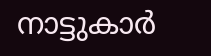നാട്ടുകാർ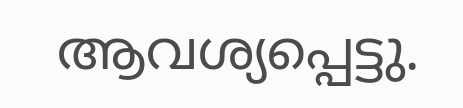ആവശ്യപ്പെട്ടു.